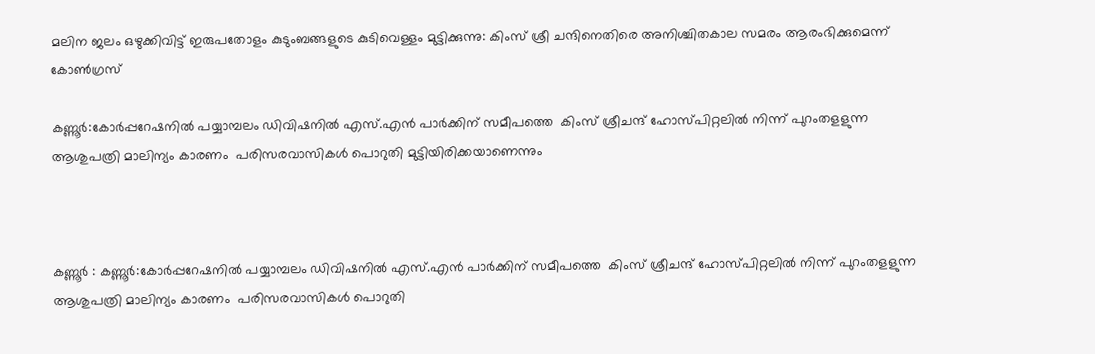മലിന ജലം ഒഴുക്കിവിട്ട് ഇരുപതോളം കുടുംബങ്ങളുടെ കുടിവെള്ളം മുട്ടിക്കുന്നു: കിംസ് ശ്രീ ചന്ദിനെതിരെ അനിശ്ചിതകാല സമരം ആരംഭിക്കുമെന്ന് കോൺഗ്രസ്

കണ്ണൂർ:കോർപ്പറേഷനിൽ പയ്യാമ്പലം ഡിവിഷനിൽ എസ്.എൻ പാർക്കിന് സമീപത്തെ  കിംസ് ശ്രീചന്ദ് ഹോസ്‌പിറ്റലിൽ നിന്ന് പുറംതളളുന്ന ആശുപത്രി മാലിന്യം കാരണം  പരിസരവാസികൾ പൊറുതി മുട്ടിയിരിക്കയാണെന്നും



കണ്ണൂർ : കണ്ണൂർ:കോർപ്പറേഷനിൽ പയ്യാമ്പലം ഡിവിഷനിൽ എസ്.എൻ പാർക്കിന് സമീപത്തെ  കിംസ് ശ്രീചന്ദ് ഹോസ്‌പിറ്റലിൽ നിന്ന് പുറംതളളുന്ന ആശുപത്രി മാലിന്യം കാരണം  പരിസരവാസികൾ പൊറുതി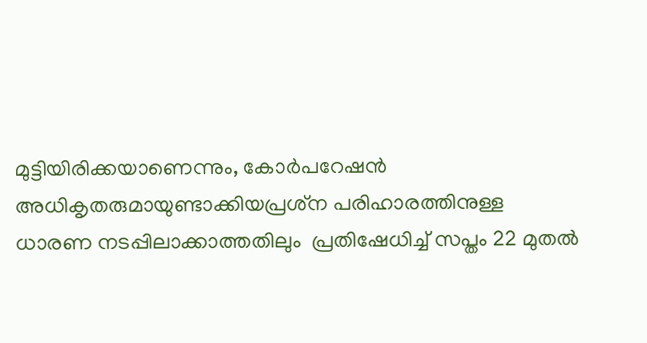മുട്ടിയിരിക്കയാണെന്നും, കോർപറേഷൻ അധികൃതരുമായുണ്ടാക്കിയപ്രശ്‌ന പരിഹാരത്തിനുള്ള ധാരണ നടപ്പിലാക്കാത്തതിലും  പ്രതിഷേധിച്ച് സപ്തം 22 മുതൽ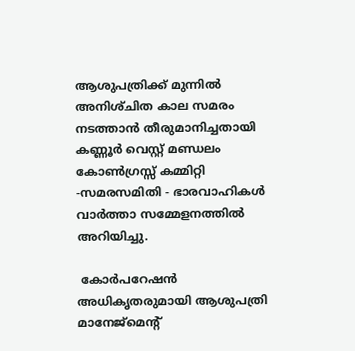ആശുപത്രിക്ക് മുന്നിൽ അനിശ്‌ചിത കാല സമരം നടത്താൻ തീരുമാനിച്ചതായി കണ്ണൂർ വെസ്റ്റ് മണ്ഡലം കോൺഗ്രസ്സ് കമ്മിറ്റി -സമരസമിതി - ഭാരവാഹികൾ  വാർത്താ സമ്മേളനത്തിൽ അറിയിച്ചു.

 കോർപറേഷൻ അധികൃതരുമായി ആശുപത്രി മാനേജ്മെന്റ്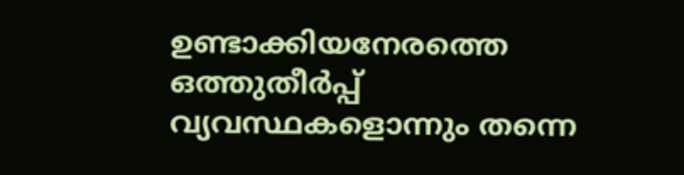ഉണ്ടാക്കിയനേരത്തെ ഒത്തുതീർപ്പ് വ്യവസ്ഥകളൊന്നും തന്നെ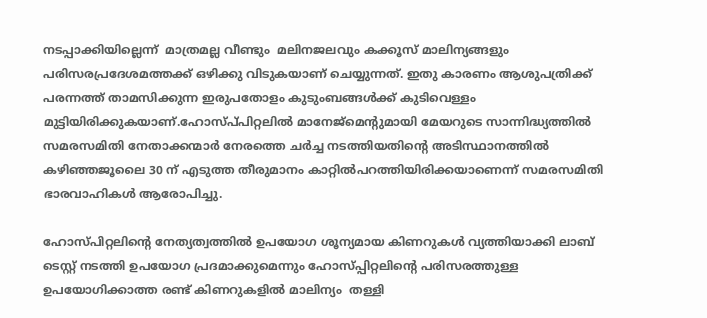നടപ്പാക്കിയില്ലെന്ന്  മാത്രമല്ല വീണ്ടും  മലിനജലവും കക്കൂസ് മാലിന്യങ്ങളും പരിസരപ്രദേശമത്തക്ക് ഒഴിക്കു വിടുകയാണ് ചെയ്യുന്നത്. ഇതു കാരണം ആശുപത്രിക്ക് പരന്നത്ത് താമസിക്കുന്ന ഇരുപതോളം കുടുംബങ്ങൾക്ക് കുടിവെള്ളം മുട്ടിയിരിക്കുകയാണ്.ഹോസ്പ്‌പിറ്റലിൽ മാനേജ്‌മെൻ്റുമായി മേയറുടെ സാന്നിദ്ധ്യത്തിൽ സമരസമിതി നേതാക്കന്മാർ നേരത്തെ ചർച്ച നടത്തിയതിൻ്റെ അടിസ്ഥാനത്തിൽ കഴിഞ്ഞജൂലൈ 30 ന് എടുത്ത തീരുമാനം കാറ്റിൽപറത്തിയിരിക്കയാണെന്ന് സമരസമിതി ഭാരവാഹികൾ ആരോപിച്ചു.

ഹോസ്‌പിറ്റലിൻ്റെ നേത്യത്വത്തിൽ ഉപയോഗ ശൂന്യമായ കിണറുകൾ വ്യത്തിയാക്കി ലാബ് ടെസ്റ്റ് നടത്തി ഉപയോഗ പ്രദമാക്കുമെന്നും ഹോസ്പ്പിറ്റലിന്റെ പരിസരത്തുള്ള ഉപയോഗിക്കാത്ത രണ്ട് കിണറുകളിൽ മാലിന്യം  തള്ളി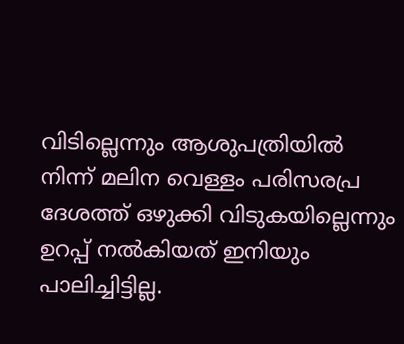വിടില്ലെന്നും ആശുപത്രിയിൽ  നിന്ന് മലിന വെള്ളം പരിസരപ്ര ദേശത്ത് ഒഴുക്കി വിടുകയില്ലെന്നും ഉറപ്പ് നൽകിയത് ഇനിയും പാലിച്ചിട്ടില്ല.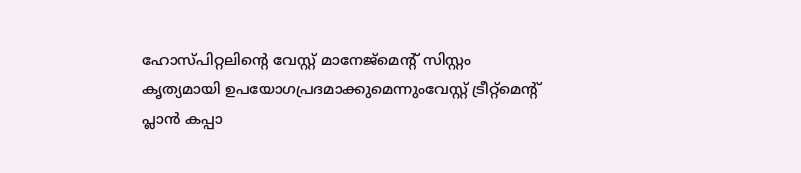ഹോസ്‌പിറ്റലിൻ്റെ വേസ്റ്റ് മാനേജ്‌മെന്റ് സിസ്റ്റം കൃത്യമായി ഉപയോഗപ്രദമാക്കുമെന്നുംവേസ്റ്റ് ട്രീറ്റ്മെൻ്റ് പ്ലാൻ കപ്പാ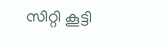സിറ്റി കൂട്ടി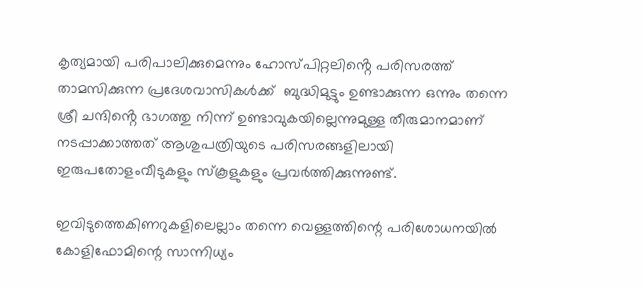കൃത്യമായി പരിപാലിക്കുമെന്നും ഹോസ്‌പിറ്റലിൻ്റെ പരിസരത്ത് താമസിക്കുന്ന പ്രദേശവാസികൾക്ക്  ബുദ്ധിമുട്ടും ഉണ്ടാക്കുന്ന ഒന്നും തന്നെ ശ്രീ ചന്ദിൻ്റെ ഭാഗത്തു നിന്ന് ഉണ്ടാവുകയില്ലെന്നുമുള്ള തീരുമാനമാണ് നടപ്പാക്കാത്തത് ആശുപത്രിയുടെ പരിസരങ്ങളിലായി ഇരുപതോളംവീടുകളും സ്കൂളുകളും പ്രവർത്തിക്കുന്നുണ്ട്.

ഇവിടുത്തെകിണറുകളിലെല്ലാം തന്നെ വെള്ളത്തിന്റെ പരിശോധനയിൽ കോളിഫോമിന്റെ സാന്നിധ്യം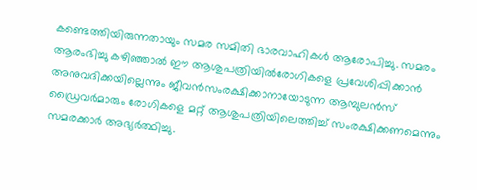കണ്ടെത്തിയിരുന്നതായും സമര സമിതി ഭാരവാഹികൾ ആരോപിച്ചു. സമരം ആരംഭിച്ചു കഴിഞ്ഞാൽ ഈ ആശുപത്രിയിൽരോഗികളെ പ്രവേശിപ്പിക്കാൻ അനുവദിക്കയില്ലെന്നും ജീവൻസംരക്ഷിക്കാനായോടുന്ന ആമ്പുലൻസ് ഡ്രൈവർമാരും രോഗികളെ മറ്റ് ആശുപത്രിയിലെത്തിച്ച് സംരക്ഷിക്കണമെന്നും സമരക്കാർ അഭ്യർത്ഥിച്ചു.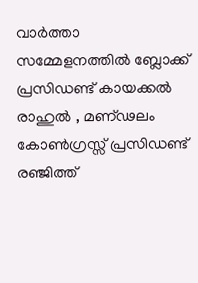വാർത്താ സമ്മേളനത്തിൽ ബ്ലോക്ക് പ്രസിഡണ്ട് കായക്കൽ രാഹുൽ , മണ്ഢലം കോൺഗ്രസ്സ് പ്രസിഡണ്ട് രഞ്ജിത്ത്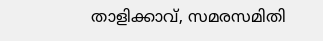താളിക്കാവ്, സമരസമിതി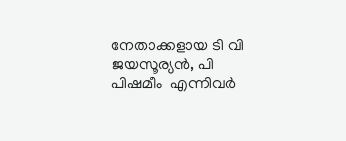നേതാക്കളായ ടി വി ജയസൂര്യൻ, പി പിഷമീം  എന്നിവർ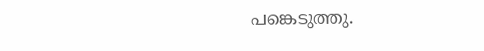പങ്കെടുത്തു.